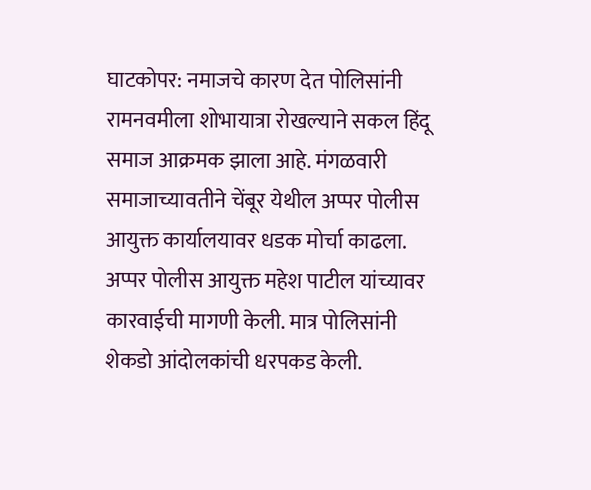घाटकोपर: नमाजचे कारण देत पोलिसांनी रामनवमीला शोभायात्रा रोखल्याने सकल हिंदू समाज आक्रमक झाला आहे. मंगळवारी समाजाच्यावतीने चेंबूर येथील अप्पर पोलीस आयुक्त कार्यालयावर धडक मोर्चा काढला. अप्पर पोलीस आयुक्त महेश पाटील यांच्यावर कारवाईची मागणी केली. मात्र पोलिसांनी शेकडो आंदोलकांची धरपकड केली.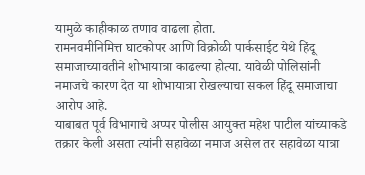यामुळे काहीकाळ तणाव वाढला होता.
रामनवमीनिमित्त घाटकोपर आणि विक्रोळी पार्कसाईट येथे हिंदू समाजाच्यावतीने शोभायात्रा काढल्या होत्या. यावेळी पोलिसांनी नमाजचे कारण देत या शोभायात्रा रोखल्याचा सकल हिंदू समाजाचा आरोप आहे.
याबाबत पूर्व विभागाचे अप्पर पोलीस आयुक्त महेश पाटील यांच्याकडे तक्रार केली असता त्यांनी सहावेळा नमाज असेल तर सहावेळा यात्रा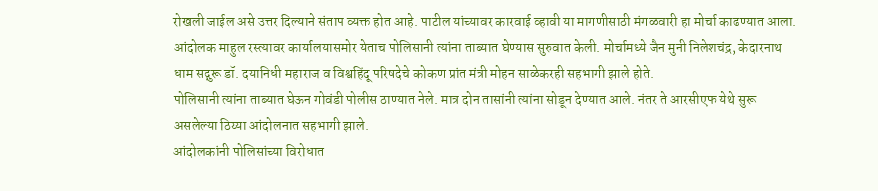रोखली जाईल असे उत्तर दिल्याने संताप व्यक्त होत आहे. पाटील यांच्यावर कारवाई व्हावी या मागणीसाठी मंगळवारी हा मोर्चा काढण्यात आला.
आंदोलक माहुल रस्त्यावर कार्यालयासमोर येताच पोलिसानी त्यांना ताब्यात घेण्यास सुरुवात केली. मोर्चामध्ये जैन मुनी निलेशचंद्र, केदारनाथ धाम सद्गुरू डॉ. दयानिधी महाराज व विश्वहिंदू परिषदेचे कोकण प्रांत मंत्री मोहन साळेकरही सहभागी झाले होते.
पोलिसानी त्यांना ताब्यात घेऊन गोवंडी पोलीस ठाण्यात नेले. मात्र दोन तासांनी त्यांना सोडून देण्यात आले. नंतर ते आरसीएफ येथे सुरू असलेल्या ठिय्या आंदोलनात सहभागी झाले.
आंदोलकांनी पोलिसांच्या विरोधात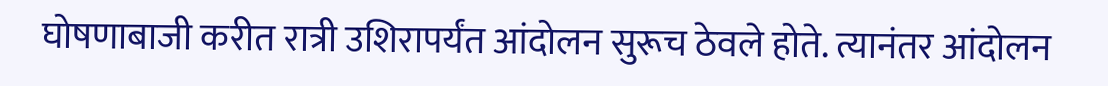घोषणाबाजी करीत रात्री उशिरापर्यंत आंदोलन सुरूच ठेवले होते. त्यानंतर आंदोलन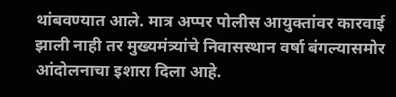थांबवण्यात आले. मात्र अप्पर पोलीस आयुक्तांवर कारवाई झाली नाही तर मुख्यमंत्र्यांचे निवासस्थान वर्षा बंगल्यासमोर आंदोलनाचा इशारा दिला आहे.